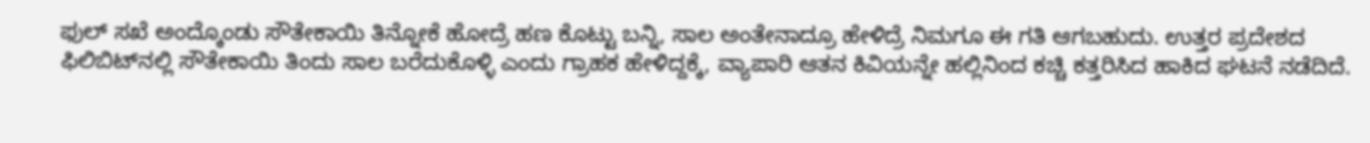ಫುಲ್‌ ಸಖೆ ಅಂದ್ಕೊಂಡು ಸೌತೇಕಾಯಿ ತಿನ್ನೋಕೆ ಹೋದ್ರೆ ಹಣ ಕೊಟ್ಟು ಬನ್ನಿ, ಸಾಲ ಅಂತೇನಾದ್ರೂ ಹೇಳಿದ್ರೆ ನಿಮಗೂ ಈ ಗತಿ ಆಗಬಹುದು. ಉತ್ತರ ಪ್ರದೇಶದ ಫಿಲಿಬಿಟ್‌ನಲ್ಲಿ ಸೌತೇಕಾಯಿ ತಿಂದು ಸಾಲ ಬರೆದುಕೊಳ್ಳಿ ಎಂದು ಗ್ರಾಹಕ ಹೇಳಿದ್ದಕ್ಕೆ, ವ್ಯಾಪಾರಿ ಆತನ ಕಿವಿಯನ್ನೇ ಹಲ್ಲಿನಿಂದ ಕಚ್ಚಿ ಕತ್ತರಿಸಿದ ಹಾಕಿದ ಘಟನೆ ನಡೆದಿದೆ.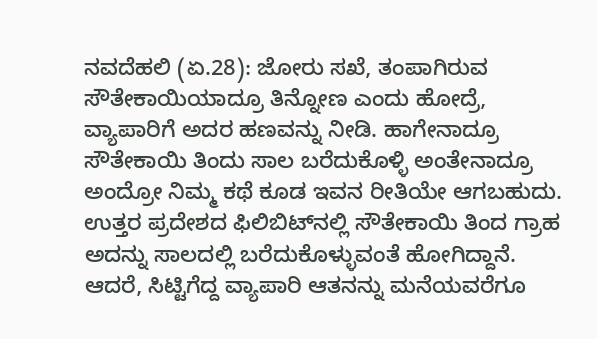ನವದೆಹಲಿ (ಏ.28): ಜೋರು ಸಖೆ, ತಂಪಾಗಿರುವ ಸೌತೇಕಾಯಿಯಾದ್ರೂ ತಿನ್ನೋಣ ಎಂದು ಹೋದ್ರೆ, ವ್ಯಾಪಾರಿಗೆ ಅದರ ಹಣವನ್ನು ನೀಡಿ. ಹಾಗೇನಾದ್ರೂ ಸೌತೇಕಾಯಿ ತಿಂದು ಸಾಲ ಬರೆದುಕೊಳ್ಳಿ ಅಂತೇನಾದ್ರೂ ಅಂದ್ರೋ ನಿಮ್ಮ ಕಥೆ ಕೂಡ ಇವನ ರೀತಿಯೇ ಆಗಬಹುದು. ಉತ್ತರ ಪ್ರದೇಶದ ಫಿಲಿಬಿಟ್‌ನಲ್ಲಿ ಸೌತೇಕಾಯಿ ತಿಂದ ಗ್ರಾಹ ಅದನ್ನು ಸಾಲದಲ್ಲಿ ಬರೆದುಕೊಳ್ಳುವಂತೆ ಹೋಗಿದ್ದಾನೆ. ಆದರೆ, ಸಿಟ್ಟಿಗೆದ್ದ ವ್ಯಾಪಾರಿ ಆತನನ್ನು ಮನೆಯವರೆಗೂ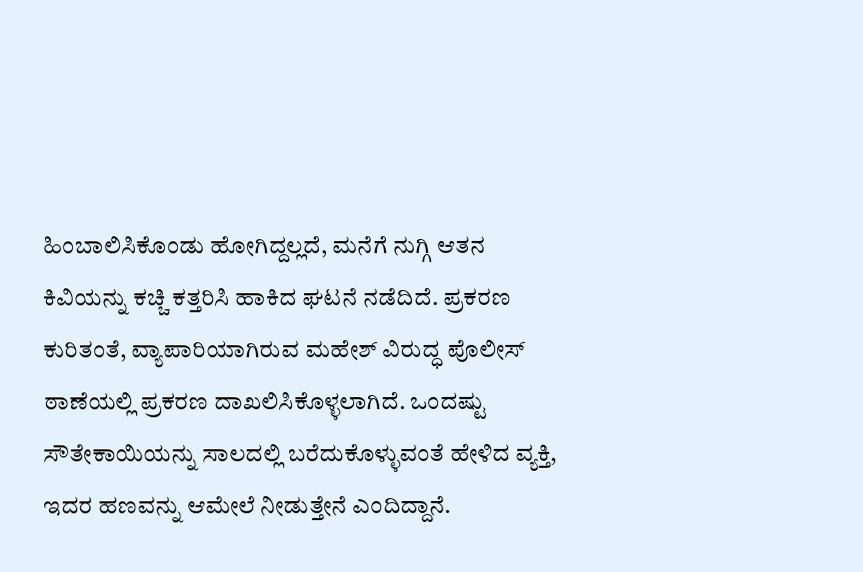ಹಿಂಬಾಲಿಸಿಕೊಂಡು ಹೋಗಿದ್ದಲ್ಲದೆ, ಮನೆಗೆ ನುಗ್ಗಿ ಆತನ ಕಿವಿಯನ್ನು ಕಚ್ಚಿ ಕತ್ತರಿಸಿ ಹಾಕಿದ ಘಟನೆ ನಡೆದಿದೆ. ಪ್ರಕರಣ ಕುರಿತಂತೆ, ವ್ಯಾಪಾರಿಯಾಗಿರುವ ಮಹೇಶ್‌ ವಿರುದ್ಧ ಪೊಲೀಸ್‌ ಠಾಣೆಯಲ್ಲಿ ಪ್ರಕರಣ ದಾಖಲಿಸಿಕೊಳ್ಳಲಾಗಿದೆ. ಒಂದಷ್ಟು ಸೌತೇಕಾಯಿಯನ್ನು ಸಾಲದಲ್ಲಿ ಬರೆದುಕೊಳ್ಳುವಂತೆ ಹೇಳಿದ ವ್ಯಕ್ತಿ, ಇದರ ಹಣವನ್ನು ಆಮೇಲೆ ನೀಡುತ್ತೇನೆ ಎಂದಿದ್ದಾನೆ.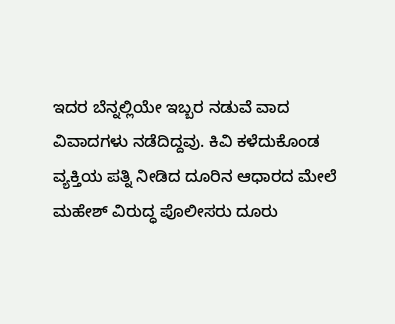ಇದರ ಬೆನ್ನಲ್ಲಿಯೇ ಇಬ್ಬರ ನಡುವೆ ವಾದ ವಿವಾದಗಳು ನಡೆದಿದ್ದವು. ಕಿವಿ ಕಳೆದುಕೊಂಡ ವ್ಯಕ್ತಿಯ ಪತ್ನಿ ನೀಡಿದ ದೂರಿನ ಆಧಾರದ ಮೇಲೆ ಮಹೇಶ್‌ ವಿರುದ್ಧ ಪೊಲೀಸರು ದೂರು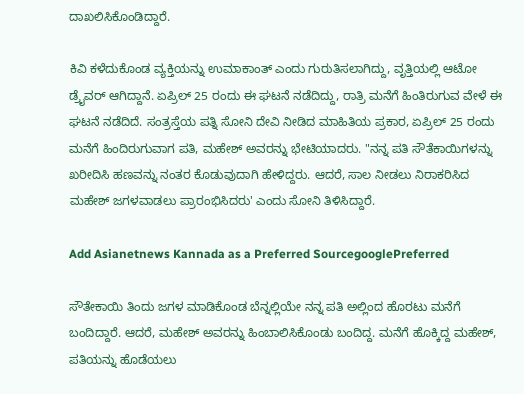ದಾಖಲಿಸಿಕೊಂಡಿದ್ದಾರೆ.

ಕಿವಿ ಕಳೆದುಕೊಂಡ ವ್ಯಕ್ತಿಯನ್ನು ಉಮಾಕಾಂತ್‌ ಎಂದು ಗುರುತಿಸಲಾಗಿದ್ದು, ವೃತ್ತಿಯಲ್ಲಿ ಆಟೋ ಡ್ರೈವರ್‌ ಆಗಿದ್ದಾನೆ. ಏಪ್ರಿಲ್‌ 25 ರಂದು ಈ ಘಟನೆ ನಡೆದಿದ್ದು, ರಾತ್ರಿ ಮನೆಗೆ ಹಿಂತಿರುಗುವ ವೇಳೆ ಈ ಘಟನೆ ನಡೆದಿದೆ. ಸಂತ್ರಸ್ತೆಯ ಪತ್ನಿ ಸೋನಿ ದೇವಿ ನೀಡಿದ ಮಾಹಿತಿಯ ಪ್ರಕಾರ, ಏಪ್ರಿಲ್ 25 ರಂದು ಮನೆಗೆ ಹಿಂದಿರುಗುವಾಗ ಪತಿ, ಮಹೇಶ್ ಅವರನ್ನು ಭೇಟಿಯಾದರು. "ನನ್ನ ಪತಿ ಸೌತೆಕಾಯಿಗಳನ್ನು ಖರೀದಿಸಿ ಹಣವನ್ನು ನಂತರ ಕೊಡುವುದಾಗಿ ಹೇಳಿದ್ದರು. ಆದರೆ, ಸಾಲ ನೀಡಲು ನಿರಾಕರಿಸಿದ ಮಹೇಶ್ ಜಗಳವಾಡಲು ಪ್ರಾರಂಭಿಸಿದರು' ಎಂದು ಸೋನಿ ತಿಳಿಸಿದ್ದಾರೆ.

Add Asianetnews Kannada as a Preferred SourcegooglePreferred

ಸೌತೇಕಾಯಿ ತಿಂದು ಜಗಳ ಮಾಡಿಕೊಂಡ ಬೆನ್ನಲ್ಲಿಯೇ ನನ್ನ ಪತಿ ಅಲ್ಲಿಂದ ಹೊರಟು ಮನೆಗೆ ಬಂದಿದ್ದಾರೆ. ಆದರೆ, ಮಹೇಶ್‌ ಅವರನ್ನು ಹಿಂಬಾಲಿಸಿಕೊಂಡು ಬಂದಿದ್ದ. ಮನೆಗೆ ಹೊಕ್ಕಿದ್ದ ಮಹೇಶ್‌, ಪತಿಯನ್ನು ಹೊಡೆಯಲು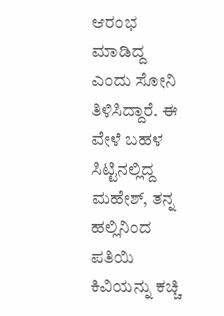ಆರಂಭ ಮಾಡಿದ್ದ ಎಂದು ಸೋನಿ ತಿಳಿಸಿದ್ದಾರೆ. ಈ ವೇಳೆ ಬಹಳ ಸಿಟ್ಟಿನಲ್ಲಿದ್ದ ಮಹೇಶ್, ತನ್ನ ಹಲ್ಲಿನಿಂದ ಪತಿಯಿ ಕಿವಿಯನ್ನು ಕಚ್ಚಿ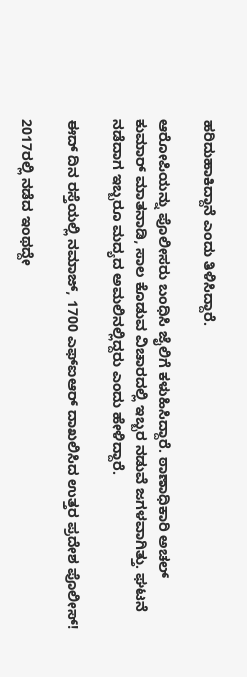ಹರಿದುಹಾಕಿದ್ದಾನೆ ಎಂದು ತಿಳಿಸಿದ್ದಾರೆ.

ಆರೋಪಿಯನ್ನು ಪೊಲೀಸರು ಬಂಧಿಸಿ ಜೈಲಿಗೆ ಕಳುಹಿಸಿದ್ದಾರೆ. ಠಾಣಾಧಿಕಾರಿ ಅಚಲ್ ಕುಮಾರ್ ಮಾತನಾಡಿ, ಸಾಲ ಕೊಡುವ ವಿಚಾರದಲ್ಲಿ ಇಬ್ಬರ ನಡುವೆ ಜಗಳವಾಗಿತ್ತು. ಘಟನೆ ನಡೆದಾಗ ಇಬ್ಬರೂ ಮದ್ಯದ ಅಮಲಿನಲ್ಲಿದ್ದರು ಎಂದು ಹೇಳಿದ್ದಾರೆ.

ಈದ್‌ ದಿನ ರಸ್ತೆಯಲ್ಲಿ ನಮಾಜ್‌, 1700 ಎಫ್‌ಐಆರ್‌ ದಾಖಲಿಸಿದ ಉತ್ತರ ಪ್ರದೇಶ ಪೊಲೀಸ್!

2017ರಲ್ಲಿ ನಡೆದ ಇಂಥದ್ದೇ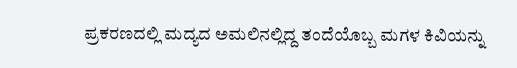ಪ್ರಕರಣದಲ್ಲಿ ಮದ್ಯದ ಅಮಲಿನಲ್ಲಿದ್ದ ತಂದೆಯೊಬ್ಬ ಮಗಳ ಕಿವಿಯನ್ನು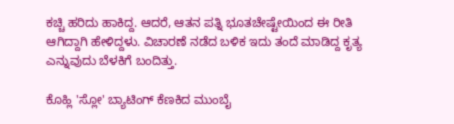ಕಚ್ಚಿ ಹರಿದು ಹಾಕಿದ್ದ. ಆದರೆ, ಆತನ ಪತ್ನಿ ಭೂತಚೇಷ್ಟೇಯಿಂದ ಈ ರೀತಿ ಆಗಿದ್ದಾಗಿ ಹೇಳಿದ್ದಳು. ವಿಚಾರಣೆ ನಡೆದ ಬಳಿಕ ಇದು ತಂದೆ ಮಾಡಿದ್ದ ಕೃತ್ಯ ಎನ್ನುವುದು ಬೆಳಕಿಗೆ ಬಂದಿತ್ತು.

ಕೊಹ್ಲಿ 'ಸ್ಲೋ' ಬ್ಯಾಟಿಂಗ್‌ ಕೆಣಕಿದ ಮುಂಬೈ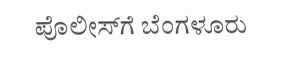ಪೊಲೀಸ್‌ಗೆ ಬೆಂಗಳೂರು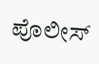ಪೊಲೀಸ್‌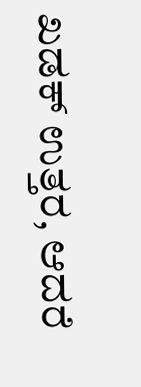ಖಡಕ್‌ ಉತ್ತರ, ಆದರೆ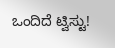ಒಂದಿದೆ ಟ್ವಿಸ್ಟು!